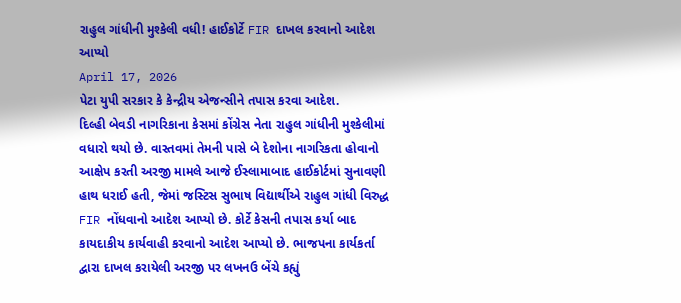રાહુલ ગાંધીની મુશ્કેલી વધી! હાઈકોર્ટે FIR દાખલ કરવાનો આદેશ આપ્યો
April 17, 2026
પેટા યુપી સરકાર કે કેન્દ્રીય એજન્સીને તપાસ કરવા આદેશ.
દિલ્હી બેવડી નાગરિકાના કેસમાં કોંગ્રેસ નેતા રાહુલ ગાંધીની મુશ્કેલીમાં વધારો થયો છે. વાસ્તવમાં તેમની પાસે બે દેશોના નાગરિકતા હોવાનો આક્ષેપ કરતી અરજી મામલે આજે ઈસ્લામાબાદ હાઈકોર્ટમાં સુનાવણી હાથ ધરાઈ હતી, જેમાં જસ્ટિસ સુભાષ વિદ્યાર્થીએ રાહુલ ગાંધી વિરુદ્ધ FIR નોંધવાનો આદેશ આપ્યો છે. કોર્ટે કેસની તપાસ કર્યા બાદ કાયદાકીય કાર્યવાહી કરવાનો આદેશ આપ્યો છે. ભાજપના કાર્યકર્તા દ્વારા દાખલ કરાયેલી અરજી પર લખનઉ બેંચે કહ્યું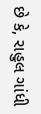છે કે, રાહુલ ગાંધી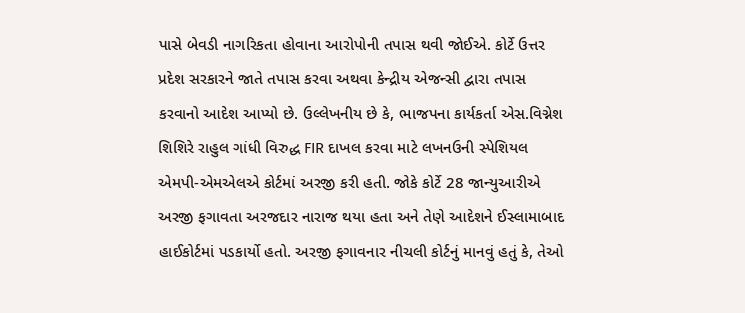પાસે બેવડી નાગરિકતા હોવાના આરોપોની તપાસ થવી જોઈએ. કોર્ટે ઉત્તર પ્રદેશ સરકારને જાતે તપાસ કરવા અથવા કેન્દ્રીય એજન્સી દ્વારા તપાસ કરવાનો આદેશ આપ્યો છે. ઉલ્લેખનીય છે કે, ભાજપના કાર્યકર્તા એસ.વિગ્નેશ શિશિરે રાહુલ ગાંધી વિરુદ્ધ FIR દાખલ કરવા માટે લખનઉની સ્પેશિયલ એમપી-એમએલએ કોર્ટમાં અરજી કરી હતી. જોકે કોર્ટે 28 જાન્યુઆરીએ અરજી ફગાવતા અરજદાર નારાજ થયા હતા અને તેણે આદેશને ઈસ્લામાબાદ હાઈકોર્ટમાં પડકાર્યો હતો. અરજી ફગાવનાર નીચલી કોર્ટનું માનવું હતું કે, તેઓ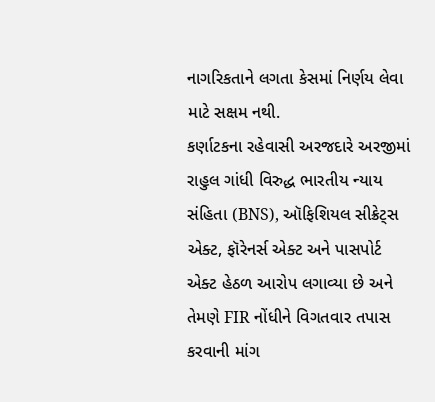નાગરિકતાને લગતા કેસમાં નિર્ણય લેવા માટે સક્ષમ નથી.
કર્ણાટકના રહેવાસી અરજદારે અરજીમાં રાહુલ ગાંધી વિરુદ્ધ ભારતીય ન્યાય સંહિતા (BNS), ઑફિશિયલ સીક્રેટ્સ એક્ટ, ફૉરેનર્સ એક્ટ અને પાસપોર્ટ એક્ટ હેઠળ આરોપ લગાવ્યા છે અને તેમણે FIR નોંધીને વિગતવાર તપાસ કરવાની માંગ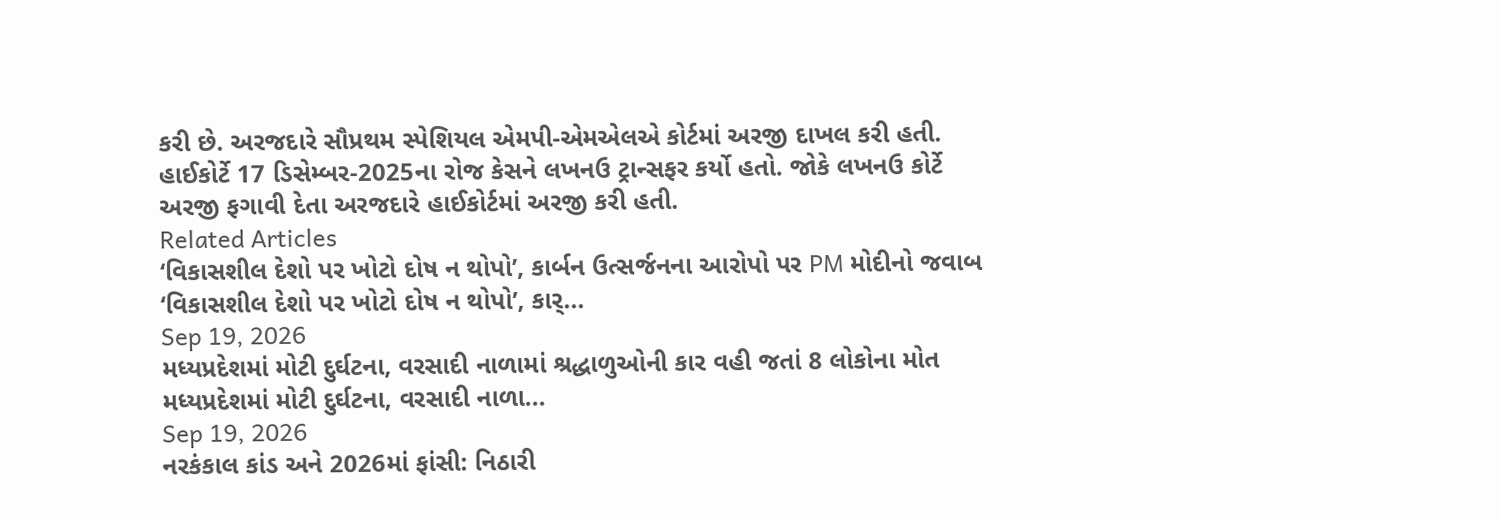કરી છે. અરજદારે સૌપ્રથમ સ્પેશિયલ એમપી-એમએલએ કોર્ટમાં અરજી દાખલ કરી હતી. હાઈકોર્ટે 17 ડિસેમ્બર-2025ના રોજ કેસને લખનઉ ટ્રાન્સફર કર્યો હતો. જોકે લખનઉ કોર્ટે અરજી ફગાવી દેતા અરજદારે હાઈકોર્ટમાં અરજી કરી હતી.
Related Articles
‘વિકાસશીલ દેશો પર ખોટો દોષ ન થોપો’, કાર્બન ઉત્સર્જનના આરોપો પર PM મોદીનો જવાબ
‘વિકાસશીલ દેશો પર ખોટો દોષ ન થોપો’, કાર્...
Sep 19, 2026
મધ્યપ્રદેશમાં મોટી દુર્ઘટના, વરસાદી નાળામાં શ્રદ્ધાળુઓની કાર વહી જતાં 8 લોકોના મોત
મધ્યપ્રદેશમાં મોટી દુર્ઘટના, વરસાદી નાળા...
Sep 19, 2026
નરકંકાલ કાંડ અને 2026માં ફાંસી: નિઠારી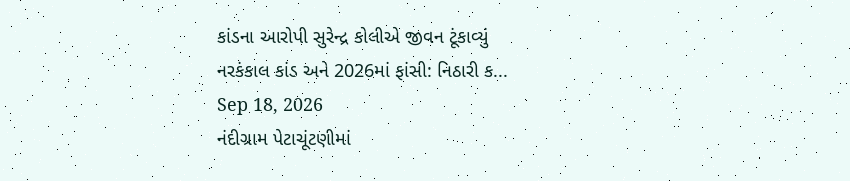કાંડના આરોપી સુરેન્દ્ર કોલીએ જીવન ટૂંકાવ્યું
નરકંકાલ કાંડ અને 2026માં ફાંસી: નિઠારી ક...
Sep 18, 2026
નંદીગ્રામ પેટાચૂંટણીમાં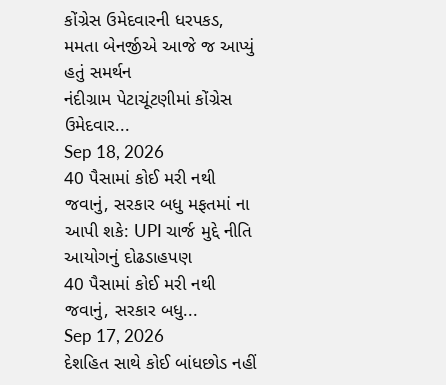કોંગ્રેસ ઉમેદવારની ધરપકડ, મમતા બેનર્જીએ આજે જ આપ્યું હતું સમર્થન
નંદીગ્રામ પેટાચૂંટણીમાં કોંગ્રેસ ઉમેદવાર...
Sep 18, 2026
40 પૈસામાં કોઈ મરી નથી જવાનું, સરકાર બધુ મફતમાં ના આપી શકે: UPI ચાર્જ મુદ્દે નીતિ આયોગનું દોઢડાહપણ
40 પૈસામાં કોઈ મરી નથી જવાનું, સરકાર બધુ...
Sep 17, 2026
દેશહિત સાથે કોઈ બાંધછોડ નહીં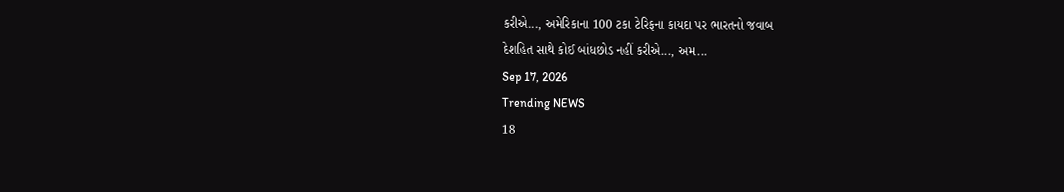કરીએ..., અમેરિકાના 100 ટકા ટેરિફના કાયદા પર ભારતનો જવાબ
દેશહિત સાથે કોઈ બાંધછોડ નહીં કરીએ..., અમ...
Sep 17, 2026
Trending NEWS
18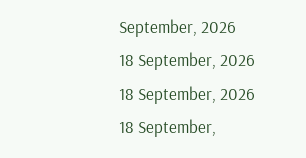September, 2026
18 September, 2026
18 September, 2026
18 September,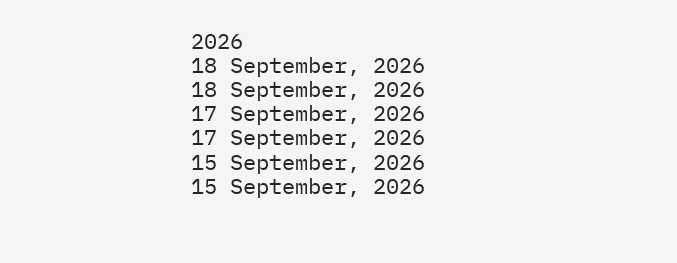2026
18 September, 2026
18 September, 2026
17 September, 2026
17 September, 2026
15 September, 2026
15 September, 2026